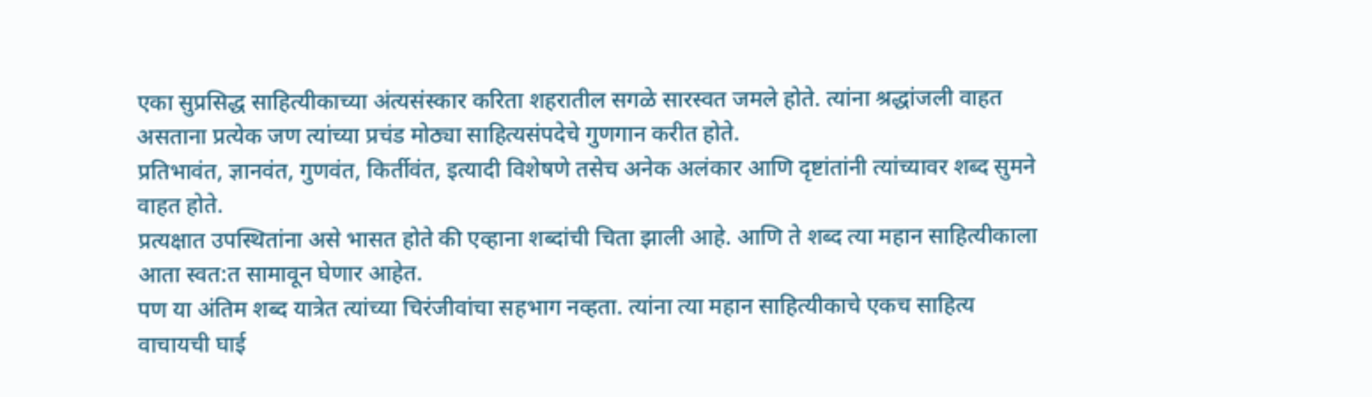एका सुप्रसिद्ध साहित्यीकाच्या अंत्यसंस्कार करिता शहरातील सगळे सारस्वत जमले होते. त्यांना श्रद्धांजली वाहत असताना प्रत्येक जण त्यांच्या प्रचंड मोठ्या साहित्यसंपदेचे गुणगान करीत होते.
प्रतिभावंत, ज्ञानवंत, गुणवंत, किर्तीवंत, इत्यादी विशेषणे तसेच अनेक अलंकार आणि दृष्टांतांनी त्यांच्यावर शब्द सुमने वाहत होते.
प्रत्यक्षात उपस्थितांना असे भासत होते की एव्हाना शब्दांची चिता झाली आहे. आणि ते शब्द त्या महान साहित्यीकाला आता स्वत:त सामावून घेणार आहेत.
पण या अंतिम शब्द यात्रेत त्यांच्या चिरंजीवांचा सहभाग नव्हता. त्यांना त्या महान साहित्यीकाचे एकच साहित्य वाचायची घाई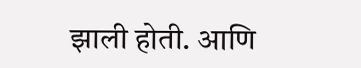झाली होती. आणि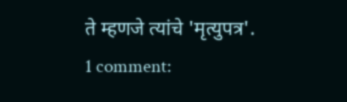ते म्हणजे त्यांचे 'मृत्युपत्र'.
1 comment: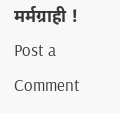मर्मग्राही !
Post a Comment